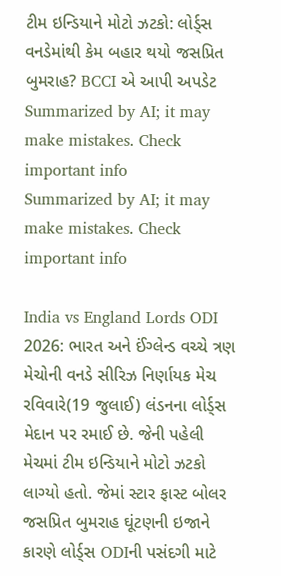ટીમ ઇન્ડિયાને મોટો ઝટકો: લોર્ડ્સ વનડેમાંથી કેમ બહાર થયો જસપ્રિત બુમરાહ? BCCI એ આપી અપડેટ
Summarized by AI; it may make mistakes. Check important info
Summarized by AI; it may make mistakes. Check important info

India vs England Lords ODI 2026: ભારત અને ઈંગ્લેન્ડ વચ્ચે ત્રણ મેચોની વનડે સીરિઝ નિર્ણાયક મેચ રવિવારે(19 જુલાઈ) લંડનના લોર્ડ્સ મેદાન પર રમાઈ છે. જેની પહેલી મેચમાં ટીમ ઇન્ડિયાને મોટો ઝટકો લાગ્યો હતો. જેમાં સ્ટાર ફાસ્ટ બોલર જસપ્રિત બુમરાહ ઘૂંટણની ઇજાને કારણે લોર્ડ્સ ODIની પસંદગી માટે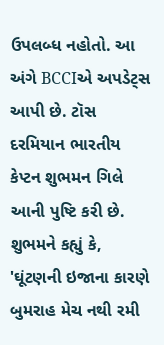ઉપલબ્ધ નહોતો. આ અંગે BCCIએ અપડેટ્સ આપી છે. ટૉસ દરમિયાન ભારતીય કેપ્ટન શુભમન ગિલે આની પુષ્ટિ કરી છે. શુભમને કહ્યું કે, 'ઘૂંટણની ઇજાના કારણે બુમરાહ મેચ નથી રમી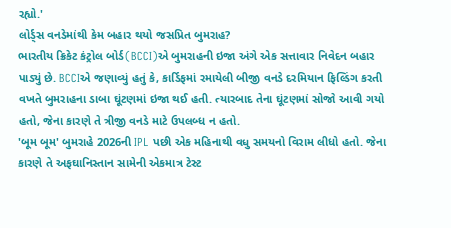રહ્યો.'
લોર્ડ્સ વનડેમાંથી કેમ બહાર થયો જસપ્રિત બુમરાહ?
ભારતીય ક્રિકેટ કંટ્રોલ બોર્ડ(BCCI)એ બુમરાહની ઇજા અંગે એક સત્તાવાર નિવેદન બહાર પાડ્યું છે. BCCIએ જણાવ્યું હતું કે, કાર્ડિફમાં રમાયેલી બીજી વનડે દરમિયાન ફિલ્ડિંગ કરતી વખતે બુમરાહના ડાબા ઘૂંટણમાં ઇજા થઈ હતી. ત્યારબાદ તેના ઘૂંટણમાં સોજો આવી ગયો હતો, જેના કારણે તે ત્રીજી વનડે માટે ઉપલબ્ધ ન હતો.
'બૂમ બૂમ' બુમરાહે 2026ની IPL પછી એક મહિનાથી વધુ સમયનો વિરામ લીધો હતો. જેના કારણે તે અફઘાનિસ્તાન સામેની એકમાત્ર ટેસ્ટ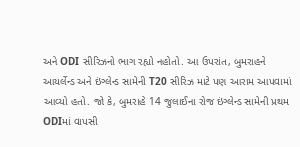અને ODI સીરિઝનો ભાગ રહ્યો નહોતો. આ ઉપરાંત, બુમરાહને આયર્લેન્ડ અને ઇંગ્લેન્ડ સામેની T20 સીરિઝ માટે પણ આરામ આપવામાં આવ્યો હતો. જો કે, બુમરાહે 14 જુલાઈના રોજ ઇંગ્લેન્ડ સામેની પ્રથમ ODIમાં વાપસી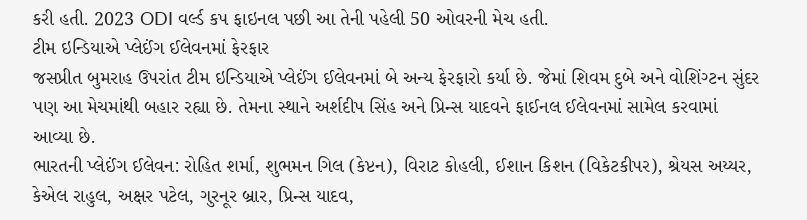કરી હતી. 2023 ODI વર્લ્ડ કપ ફાઇનલ પછી આ તેની પહેલી 50 ઓવરની મેચ હતી.
ટીમ ઇન્ડિયાએ પ્લેઈંગ ઈલેવનમાં ફેરફાર
જસપ્રીત બુમરાહ ઉપરાંત ટીમ ઇન્ડિયાએ પ્લેઈંગ ઈલેવનમાં બે અન્ય ફેરફારો કર્યા છે. જેમાં શિવમ દુબે અને વોશિંગ્ટન સુંદર પણ આ મેચમાંથી બહાર રહ્યા છે. તેમના સ્થાને અર્શદીપ સિંહ અને પ્રિન્સ યાદવને ફાઈનલ ઈલેવનમાં સામેલ કરવામાં આવ્યા છે.
ભારતની પ્લેઈંગ ઈલેવન: રોહિત શર્મા, શુભમન ગિલ (કેપ્ટન), વિરાટ કોહલી, ઈશાન કિશન (વિકેટકીપર), શ્રેયસ અય્યર, કેએલ રાહુલ, અક્ષર પટેલ, ગુરનૂર બ્રાર, પ્રિન્સ યાદવ,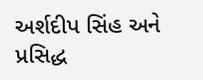અર્શદીપ સિંહ અને પ્રસિદ્ધ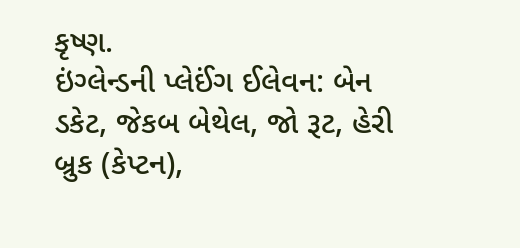કૃષ્ણ.
ઇંગ્લેન્ડની પ્લેઈંગ ઈલેવન: બેન ડકેટ, જેકબ બેથેલ, જો રૂટ, હેરી બ્રુક (કેપ્ટન),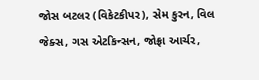જોસ બટલર (વિકેટકીપર), સેમ કુરન, વિલ જેક્સ, ગસ એટકિન્સન, જોફ્રા આર્ચર,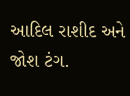આદિલ રાશીદ અને જોશ ટંગ.